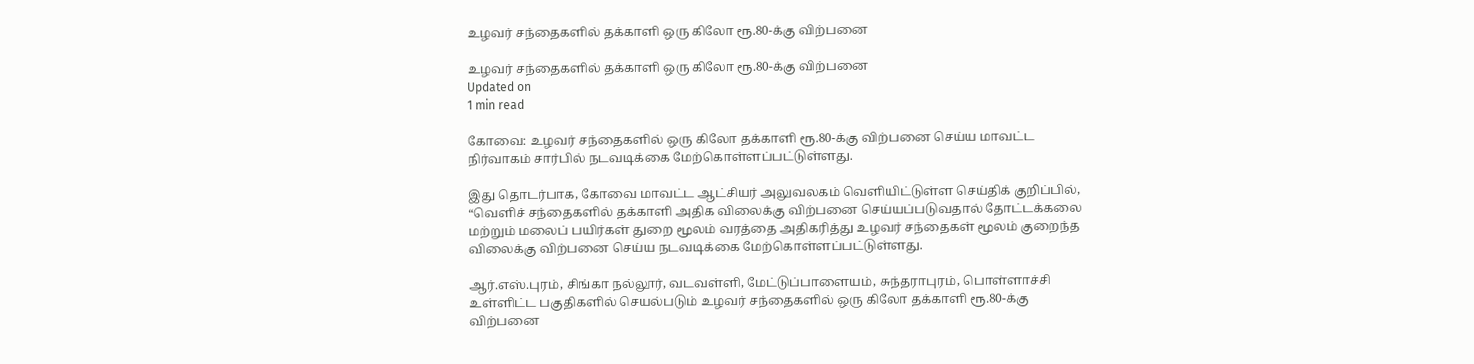உழவர் சந்தைகளில் தக்காளி ஒரு கிலோ ரூ.80-க்கு விற்பனை

உழவர் சந்தைகளில் தக்காளி ஒரு கிலோ ரூ.80-க்கு விற்பனை
Updated on
1 min read

கோவை: உழவர் சந்தைகளில் ஒரு கிலோ தக்காளி ரூ.80-க்கு விற்பனை செய்ய மாவட்ட நிர்வாகம் சார்பில் நடவடிக்கை மேற்கொள்ளப்பட்டுள்ளது.

இது தொடர்பாக, கோவை மாவட்ட ஆட்சியர் அலுவலகம் வெளியிட்டுள்ள செய்திக் குறிப்பில், “வெளிச் சந்தைகளில் தக்காளி அதிக விலைக்கு விற்பனை செய்யப்படுவதால் தோட்டக்கலை மற்றும் மலைப் பயிர்கள் துறை மூலம் வரத்தை அதிகரித்து உழவர் சந்தைகள் மூலம் குறைந்த விலைக்கு விற்பனை செய்ய நடவடிக்கை மேற்கொள்ளப்பட்டுள்ளது.

ஆர்.எஸ்.புரம், சிங்கா நல்லூர், வடவள்ளி, மேட்டுப்பாளையம், சுந்தராபுரம், பொள்ளாச்சி உள்ளிட்ட பகுதிகளில் செயல்படும் உழவர் சந்தைகளில் ஒரு கிலோ தக்காளி ரூ.80-க்கு விற்பனை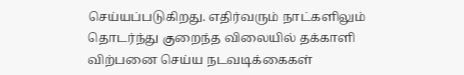செய்யப்படுகிறது. எதிர்வரும் நாட்களிலும் தொடர்ந்து குறைந்த விலையில் தக்காளி விற்பனை செய்ய நடவடிக்கைகள்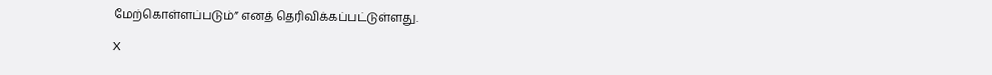மேற்கொள்ளப்படும்” எனத் தெரிவிக்கப்பட்டுள்ளது.

X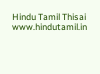Hindu Tamil Thisai
www.hindutamil.in